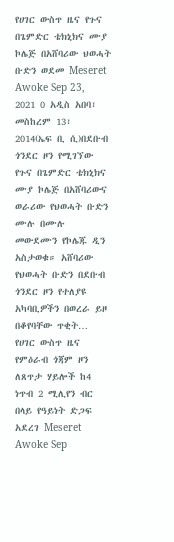የሀገር ውስጥ ዜና የጉና በጌምድር ቴክኒክና ሙያ ኮሌጅ በአሸባሪው ህወሓት ቡድን ወደመ Meseret Awoke Sep 23, 2021 0 አዲስ አበባ፣ መስከረም 13፣ 2014(ኤፍ ቢ ሲ)በደቡብ ጎንደር ዞን የሚገኘው የጉና በጌምድር ቴክኒክና ሙያ ኮሌጅ በአሸባሪውና ወራሪው የህወሓት ቡድን ሙሉ በሙሉ መውደሙን የኮሌጁ ዲን አስታወቁ። አሸባሪው የህወሓት ቡድን በደቡብ ጎንደር ዞን የተለያዩ አካባቢዎችን በወረራ ይዞ በቆየባቸው ጥቂት…
የሀገር ውስጥ ዜና የምዕራብ ጎጃም ዞን ለጸጥታ ሃይሎች ከ4 ነጥብ 2 ሚሊየን ብር በላይ የዓይነት ድጋፍ አደረገ Meseret Awoke Sep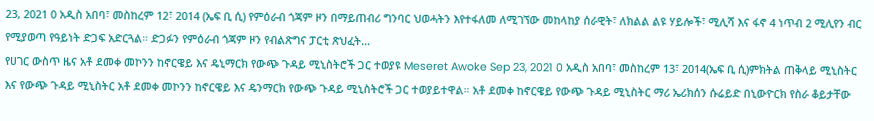23, 2021 0 አዲስ አበባ፣ መስከረም 12፣ 2014 (ኤፍ ቢ ሲ) የምዕራብ ጎጃም ዞን በማይጠብሪ ግንባር ህወሓትን እየተፋለመ ለሚገኘው መከላከያ ሰራዊት፣ ለክልል ልዩ ሃይሎች፣ ሚሊሻ እና ፋኖ 4 ነጥብ 2 ሚሊየን ብር የሚያወጣ የዓይነት ድጋፍ አድርጓል። ድጋፉን የምዕራብ ጎጃም ዞን የብልጽግና ፓርቲ ጽህፈት…
የሀገር ውስጥ ዜና አቶ ደመቀ መኮንን ከኖርዌይ እና ዴኒማርክ የውጭ ጉዳይ ሚኒስትሮች ጋር ተወያዩ Meseret Awoke Sep 23, 2021 0 አዲስ አበባ፣ መስከረም 13፣ 2014(ኤፍ ቢ ሲ)ምክትል ጠቅላይ ሚኒስትር እና የውጭ ጉዳይ ሚኒስትር አቶ ደመቀ መኮንን ከኖርዌይ እና ዴንማርክ የውጭ ጉዳይ ሚኒስትሮች ጋር ተወያይተዋል። አቶ ደመቀ ከኖርዌይ የውጭ ጉዳይ ሚኒስትር ማሪ ኤሪክሰን ሱሬይድ በኒውዮርክ የስራ ቆይታቸው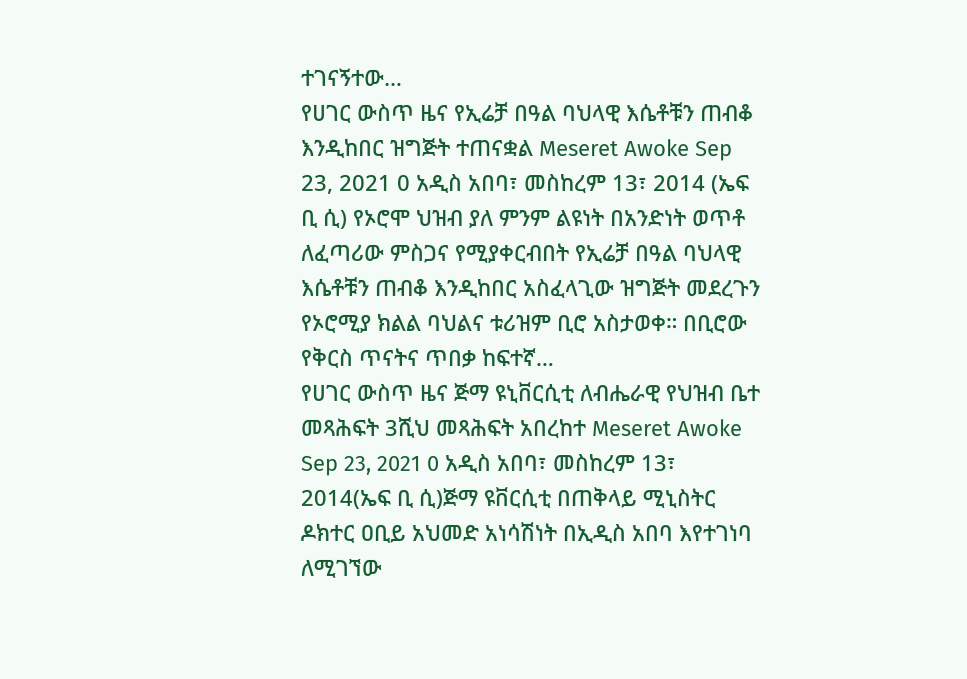ተገናኝተው…
የሀገር ውስጥ ዜና የኢሬቻ በዓል ባህላዊ እሴቶቹን ጠብቆ እንዲከበር ዝግጅት ተጠናቋል Meseret Awoke Sep 23, 2021 0 አዲስ አበባ፣ መስከረም 13፣ 2014 (ኤፍ ቢ ሲ) የኦሮሞ ህዝብ ያለ ምንም ልዩነት በአንድነት ወጥቶ ለፈጣሪው ምስጋና የሚያቀርብበት የኢሬቻ በዓል ባህላዊ እሴቶቹን ጠብቆ እንዲከበር አስፈላጊው ዝግጅት መደረጉን የኦሮሚያ ክልል ባህልና ቱሪዝም ቢሮ አስታወቀ። በቢሮው የቅርስ ጥናትና ጥበቃ ከፍተኛ…
የሀገር ውስጥ ዜና ጅማ ዩኒቨርሲቲ ለብሔራዊ የህዝብ ቤተ መጻሕፍት 3ሺህ መጻሕፍት አበረከተ Meseret Awoke Sep 23, 2021 0 አዲስ አበባ፣ መስከረም 13፣ 2014(ኤፍ ቢ ሲ)ጅማ ዩቨርሲቲ በጠቅላይ ሚኒስትር ዶክተር ዐቢይ አህመድ አነሳሽነት በኢዲስ አበባ እየተገነባ ለሚገኘው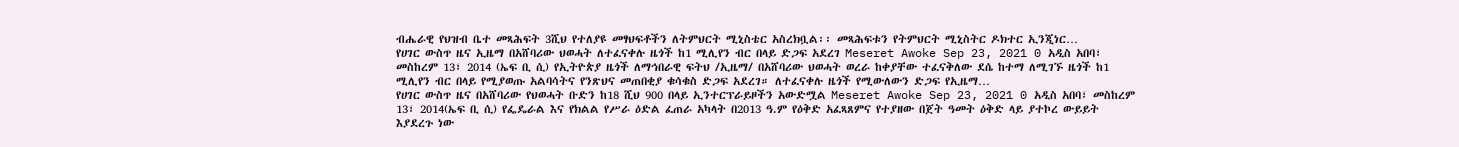ብሔራዊ የህዝብ ቤተ መጻሕፍት 3ሺህ የተለያዩ መፃህፍቶችን ለትምህርት ሚኒስቴር አስረክቧል፡፡ መጻሕፍቱን የትምህርት ሚኒስትር ዶክተር ኢንጂነር…
የሀገር ውስጥ ዜና ኢዜማ በአሸባሪው ህወሓት ለተፈናቀሉ ዜጎች ከ1 ሚሊየን ብር በላይ ድጋፍ አደረገ Meseret Awoke Sep 23, 2021 0 አዲስ አበባ፣ መስከረም 13፣ 2014 (ኤፍ ቢ ሲ) የኢትዮጵያ ዜጎች ለማኅበራዊ ፍትህ /ኢዜማ/ በአሸባሪው ህወሓት ወረራ ከቀያቸው ተፈናቅለው ደሴ ከተማ ለሚገኙ ዜጎች ከ1 ሚሊየን ብር በላይ የሚያወጡ አልባሳትና የንጽህና መጠበቂያ ቁሳቁስ ድጋፍ አደረገ። ለተፈናቀሉ ዜጎች የሚውለውን ድጋፍ የኢዜማ…
የሀገር ውስጥ ዜና በአሸባሪው የህወሓት ቡድን ከ18 ሺህ 900 በላይ ኢንተርፕራይዞችን አውድሟል Meseret Awoke Sep 23, 2021 0 አዲስ አበባ፣ መስከረም 13፣ 2014(ኤፍ ቢ ሲ) የፌዴራል እና የክልል የሥራ ዕድል ፈጠራ አካላት በ2013 ዓ.ም የዕቅድ አፈጻጸምና የተያዘው በጀት ዓመት ዕቅድ ላይ ያተኮረ ውይይት እያደረጉ ነው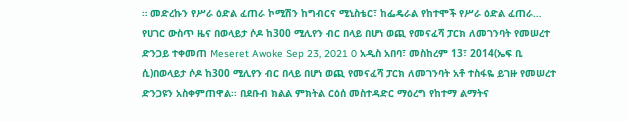። መድረኩን የሥራ ዕድል ፈጠራ ኮሚሽን ከግብርና ሚኒስቴር፣ ከፌዴራል የከተሞች የሥራ ዕድል ፈጠራ…
የሀገር ውስጥ ዜና በወላይታ ሶዶ ከ300 ሚሊየን ብር በላይ በሆነ ወጪ የመናፈሻ ፓርክ ለመገንባት የመሠረተ ድንጋይ ተቀመጠ Meseret Awoke Sep 23, 2021 0 አዲስ አበባ፣ መስከረም 13፣ 2014(ኤፍ ቢ ሲ)በወላይታ ሶዶ ከ300 ሚሊየን ብር በላይ በሆነ ወጪ የመናፈሻ ፓርክ ለመገንባት አቶ ተስፋዬ ይገዙ የመሠረተ ድንጋዩን አስቀምጠዋል፡፡ በደቡብ ክልል ምክትል ርዕሰ መስተዳድር ማዕረግ የከተማ ልማትና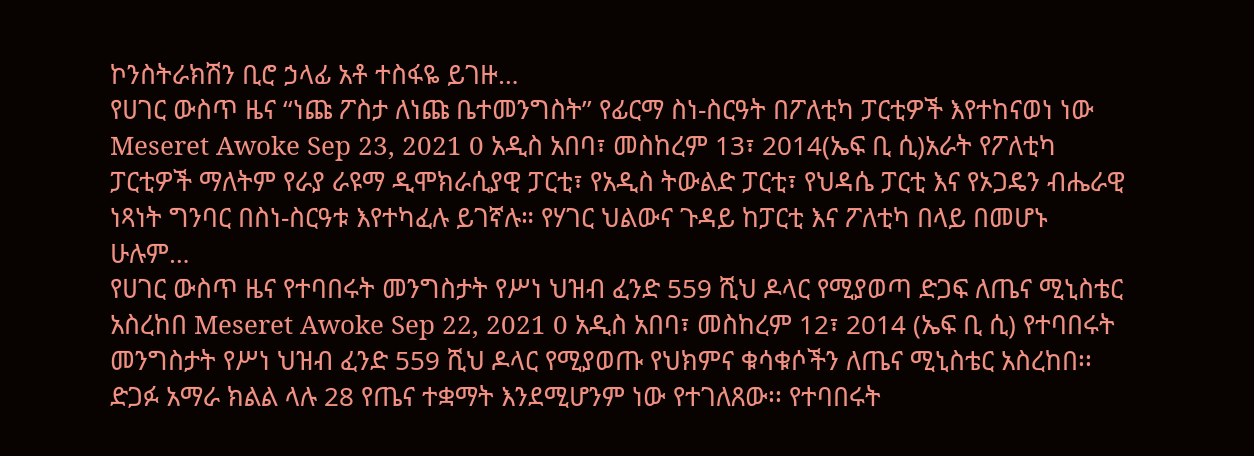ኮንስትራክሽን ቢሮ ኃላፊ አቶ ተስፋዬ ይገዙ…
የሀገር ውስጥ ዜና ‘‘ነጩ ፖስታ ለነጩ ቤተመንግስት’’ የፊርማ ስነ-ስርዓት በፖለቲካ ፓርቲዎች እየተከናወነ ነው Meseret Awoke Sep 23, 2021 0 አዲስ አበባ፣ መስከረም 13፣ 2014(ኤፍ ቢ ሲ)አራት የፖለቲካ ፓርቲዎች ማለትም የራያ ራዩማ ዲሞክራሲያዊ ፓርቲ፣ የአዲስ ትውልድ ፓርቲ፣ የህዳሴ ፓርቲ እና የኦጋዴን ብሔራዊ ነጻነት ግንባር በስነ-ስርዓቱ እየተካፈሉ ይገኛሉ። የሃገር ህልውና ጉዳይ ከፓርቲ እና ፖለቲካ በላይ በመሆኑ ሁሉም…
የሀገር ውስጥ ዜና የተባበሩት መንግስታት የሥነ ህዝብ ፈንድ 559 ሺህ ዶላር የሚያወጣ ድጋፍ ለጤና ሚኒስቴር አስረከበ Meseret Awoke Sep 22, 2021 0 አዲስ አበባ፣ መስከረም 12፣ 2014 (ኤፍ ቢ ሲ) የተባበሩት መንግስታት የሥነ ህዝብ ፈንድ 559 ሺህ ዶላር የሚያወጡ የህክምና ቁሳቁሶችን ለጤና ሚኒስቴር አስረከበ፡፡ ድጋፉ አማራ ክልል ላሉ 28 የጤና ተቋማት እንደሚሆንም ነው የተገለጸው፡፡ የተባበሩት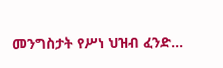መንግስታት የሥነ ህዝብ ፈንድ…